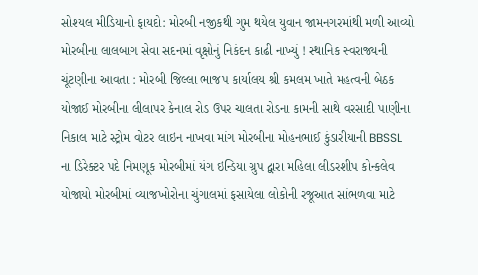સોશ્યલ મીડિયાનો ફાયદો: મોરબી નજીકથી ગુમ થયેલ યુવાન જામનગરમાંથી મળી આવ્યો મોરબીના લાલબાગ સેવા સદનમાં વૃક્ષોનું નિકંદન કાઢી નાખ્યું ! સ્થાનિક સ્વરાજ્યની ચૂંટણીના આવતા : મોરબી જિલ્લા ભાજપ કાર્યાલય શ્રી કમલમ ખાતે મહત્વની બેઠક યોજાઈ મોરબીના લીલાપર કેનાલ રોડ ઉપર ચાલતા રોડના કામની સાથે વરસાદી પાણીના નિકાલ માટે સ્ટ્રોમ વોટર લાઇન નાખવા માંગ મોરબીના મોહનભાઈ કુંડારીયાની BBSSL ના ડિરેક્ટર પદે નિમણૂક મોરબીમાં યંગ ઇન્ડિયા ગ્રુપ દ્વારા મહિલા લીડરશીપ કોન્કલેવ યોજાયો મોરબીમાં વ્યાજખોરોના ચુંગાલમાં ફસાયેલા લોકોની રજૂઆત સાંભળવા માટે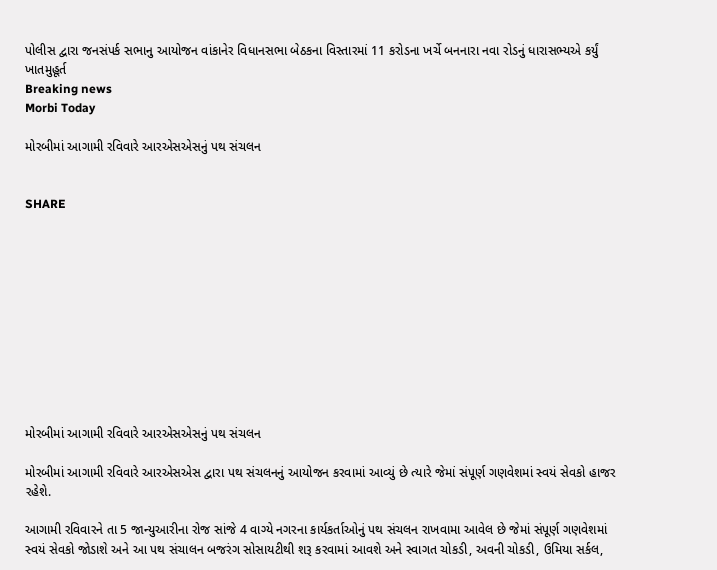પોલીસ દ્વારા જનસંપર્ક સભાનુ આયોજન વાંકાનેર વિધાનસભા બેઠકના વિસ્તારમાં 11 કરોડના ખર્ચે બનનારા નવા રોડનું ધારાસભ્યએ કર્યું ખાતમુહૂર્ત
Breaking news
Morbi Today

મોરબીમાં આગામી રવિવારે આરએસએસનું પથ સંચલન


SHARE











મોરબીમાં આગામી રવિવારે આરએસએસનું પથ સંચલન

મોરબીમાં આગામી રવિવારે આરએસએસ દ્વારા પથ સંચલનનું આયોજન કરવામાં આવ્યું છે ત્યારે જેમાં સંપૂર્ણ ગણવેશમાં સ્વયં સેવકો હાજર રહેશે.

આગામી રવિવારને તા 5 જાન્યુઆરીના રોજ સાંજે 4 વાગ્યે નગરના કાર્યકર્તાઓનું પથ સંચલન રાખવામા આવેલ છે જેમાં સંપૂર્ણ ગણવેશમાં સ્વયં સેવકો જોડાશે અને આ પથ સંચાલન બજરંગ સોસાયટીથી શરૂ કરવામાં આવશે અને સ્વાગત ચોકડી, અવની ચોકડી, ઉમિયા સર્કલ,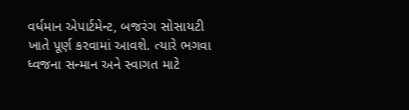વર્ધમાન એપાર્ટમેન્ટ, બજરંગ સોસાયટી ખાતે પૂર્ણ કરવામાં આવશે. ત્યારે ભગવા ધ્વજના સન્માન અને સ્વાગત માટે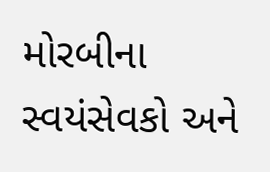મોરબીના સ્વયંસેવકો અને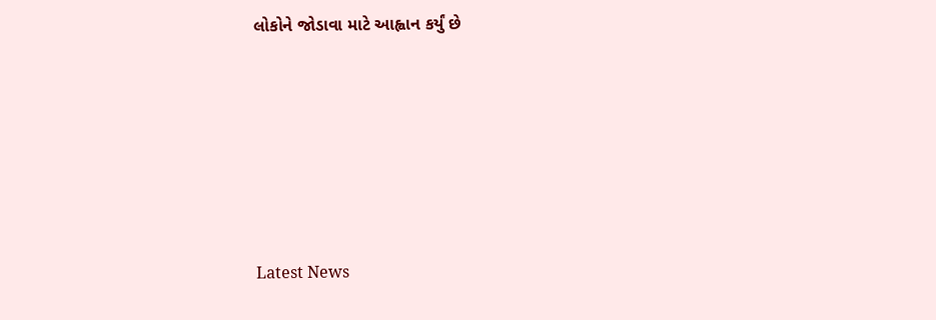લોકોને જોડાવા માટે આહ્વાન કર્યું છે






Latest News